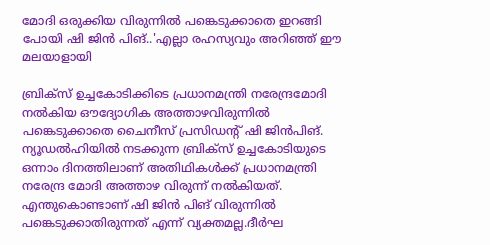മോദി ഒരുക്കിയ വിരുന്നിൽ പങ്കെടുക്കാതെ ഇറങ്ങി പോയി ഷി ജിൻ പിങ്..'എല്ലാ രഹസ്യവും അറിഞ്ഞ് ഈ മലയാളായി

ബ്രിക്സ് ഉച്ചകോടിക്കിടെ പ്രധാനമന്ത്രി നരേന്ദ്രമോദി നൽകിയ ഔദ്യോഗിക അത്താഴവിരുന്നിൽ പങ്കെടുക്കാതെ ചൈനീസ് പ്രസിഡന്റ് ഷി ജിൻപിങ്. ന്യൂഡൽഹിയിൽ നടക്കുന്ന ബ്രിക്സ് ഉച്ചകോടിയുടെ ഒന്നാം ദിനത്തിലാണ് അതിഥികൾക്ക് പ്രധാനമന്ത്രി നരേന്ദ്ര മോദി അത്താഴ വിരുന്ന് നൽകിയത്. എന്തുകൊണ്ടാണ് ഷി ജിൻ പിങ് വിരുന്നിൽ പങ്കെടുക്കാതിരുന്നത് എന്ന് വ്യക്തമല്ല.ദീർഘ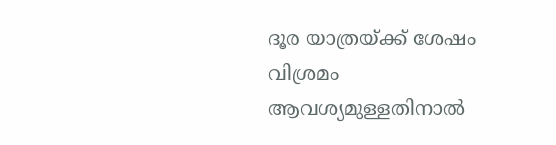ദൂര യാത്രയ്ക്ക് ശേഷം വിശ്രമം ആവശ്യമുള്ളതിനാൽ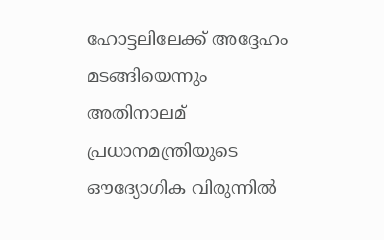ഹോട്ടലിലേക്ക് അദ്ദേഹം മടങ്ങിയെന്നും അതിനാലമ് പ്രധാനമന്ത്രിയുടെ ഔദ്യോഗിക വിരുന്നിൽ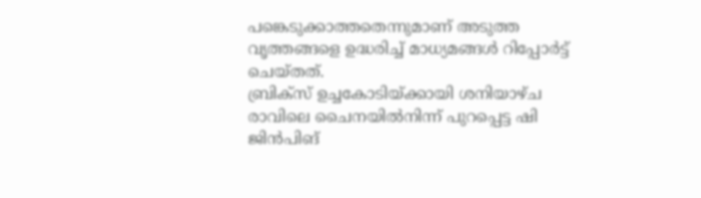പങ്കെടുക്കാത്തതെന്നുമാണ് അടുത്ത വൃത്തങ്ങളെ ഉദ്ധരിച്ച് മാധ്യമങ്ങൾ റിപ്പോർട്ട് ചെയ്തത്.
ബ്രിക്സ് ഉച്ചകോടിയ്ക്കായി ശനിയാഴ്ച രാവിലെ ചൈനയിൽനിന്ന് പുറപ്പെട്ട ഷി ജിൻപിങ്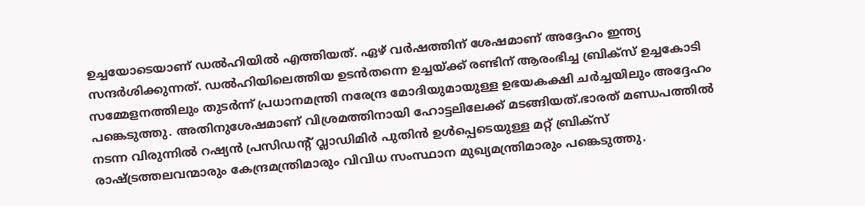ഉച്ചയോടെയാണ് ഡൽഹിയിൽ എത്തിയത്. ഏഴ് വർഷത്തിന് ശേഷമാണ് അദ്ദേഹം ഇന്ത്യ സന്ദർശിക്കുന്നത്. ഡൽഹിയിലെത്തിയ ഉടൻതന്നെ ഉച്ചയ്ക്ക് രണ്ടിന് ആരംഭിച്ച ബ്രിക്സ് ഉച്ചകോടി സമ്മേളനത്തിലും തുടർന്ന് പ്രധാനമന്ത്രി നരേന്ദ്ര മോദിയുമായുള്ള ഉഭയകക്ഷി ചർച്ചയിലും അദ്ദേഹം പങ്കെടുത്തു. അതിനുശേഷമാണ് വിശ്രമത്തിനായി ഹോട്ടലിലേക്ക് മടങ്ങിയത്.ഭാരത് മണ്ഡപത്തിൽ നടന്ന വിരുന്നിൽ റഷ്യൻ പ്രസിഡന്റ് വ്ലാഡിമിർ പുതിൻ ഉൾപ്പെടെയുള്ള മറ്റ് ബ്രിക്സ് രാഷ്ട്രത്തലവന്മാരും കേന്ദ്രമന്ത്രിമാരും വിവിധ സംസ്ഥാന മുഖ്യമന്ത്രിമാരും പങ്കെടുത്തു.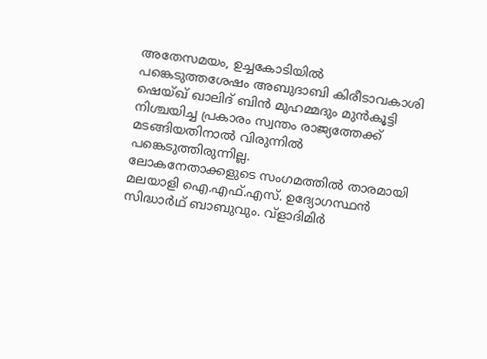അതേസമയം, ഉച്ചകോടിയിൽ പങ്കെടുത്തശേഷം അബുദാബി കിരീടാവകാശി ഷെയ്ഖ് ഖാലിദ് ബിൻ മുഹമ്മദും മുൻകൂട്ടി നിശ്ചയിച്ച പ്രകാരം സ്വന്തം രാജ്യത്തേക്ക് മടങ്ങിയതിനാൽ വിരുന്നിൽ പങ്കെടുത്തിരുന്നില്ല.
ലോകനേതാക്കളുടെ സംഗമത്തിൽ താരമായി മലയാളി ഐ.എഫ്.എസ്. ഉദ്യോഗസ്ഥൻ സിദ്ധാർഥ് ബാബുവും. വ്ളാദിമിർ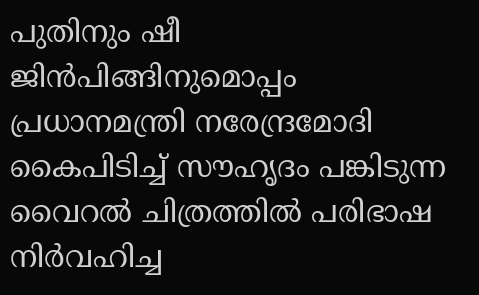പുതിനും ഷീ ജിൻപിങ്ങിനുമൊപ്പം പ്രധാനമന്ത്രി നരേന്ദ്രമോദി കൈപിടിച്ച് സൗഹൃദം പങ്കിടുന്ന വൈറൽ ചിത്രത്തിൽ പരിഭാഷ നിർവഹിച്ച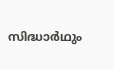സിദ്ധാർഥും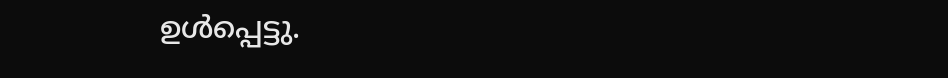ഉൾപ്പെട്ടു.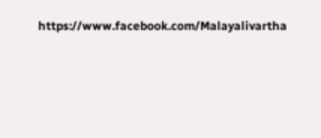https://www.facebook.com/Malayalivartha